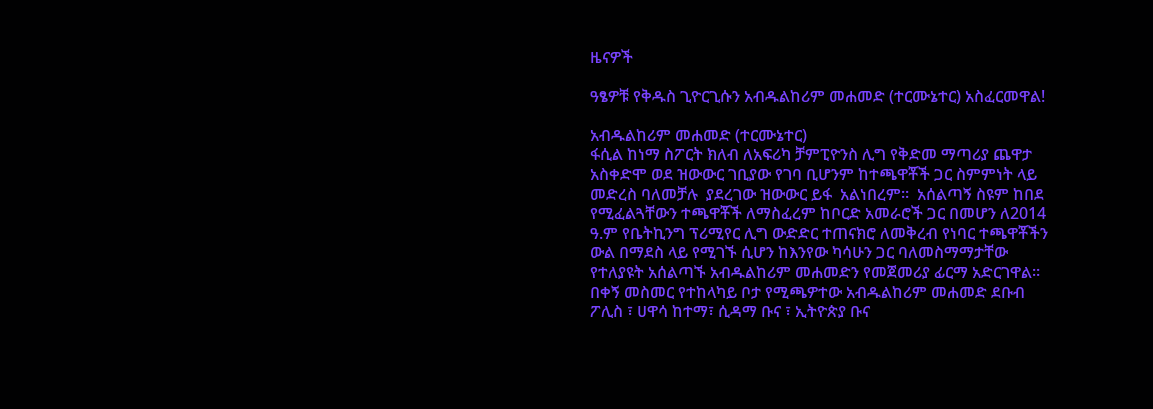ዜናዎች

ዓፄዎቹ የቅዱስ ጊዮርጊሱን አብዱልከሪም መሐመድ (ተርሙኔተር) አስፈርመዋል!

አብዱልከሪም መሐመድ (ተርሙኔተር)
ፋሲል ከነማ ስፖርት ክለብ ለአፍሪካ ቻምፒዮንስ ሊግ የቅድመ ማጣሪያ ጨዋታ አስቀድሞ ወደ ዝውውር ገቢያው የገባ ቢሆንም ከተጫዋቾች ጋር ስምምነት ላይ መድረስ ባለመቻሉ  ያደረገው ዝውውር ይፋ  አልነበረም።  አሰልጣኝ ስዩም ከበደ የሚፈልጓቸውን ተጫዋቾች ለማስፈረም ከቦርድ አመራሮች ጋር በመሆን ለ2014 ዓ.ም የቤትኪንግ ፕሪሚየር ሊግ ውድድር ተጠናክሮ ለመቅረብ የነባር ተጫዋቾችን ውል በማደስ ላይ የሚገኙ ሲሆን ከእንየው ካሳሁን ጋር ባለመስማማታቸው የተለያዩት አሰልጣኙ አብዱልከሪም መሐመድን የመጀመሪያ ፊርማ አድርገዋል።
በቀኝ መስመር የተከላካይ ቦታ የሚጫዎተው አብዱልከሪም መሐመድ ደቡብ ፖሊስ ፣ ሀዋሳ ከተማ፣ ሲዳማ ቡና ፣ ኢትዮጵያ ቡና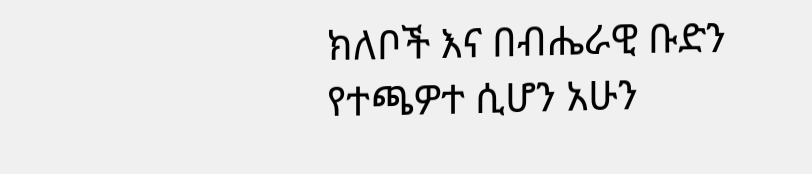ክለቦች እና በብሔራዊ ቡድን የተጫዎተ ሲሆን አሁን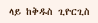ላይ ከቅዱስ ጊዮርጊስ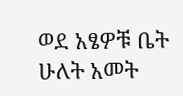ወደ አፄዎቹ ቤት ሁለት አመት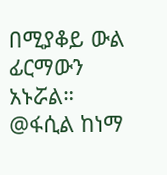በሚያቆይ ውል ፊርማውን አኑሯል።
@ፋሲል ከነማ